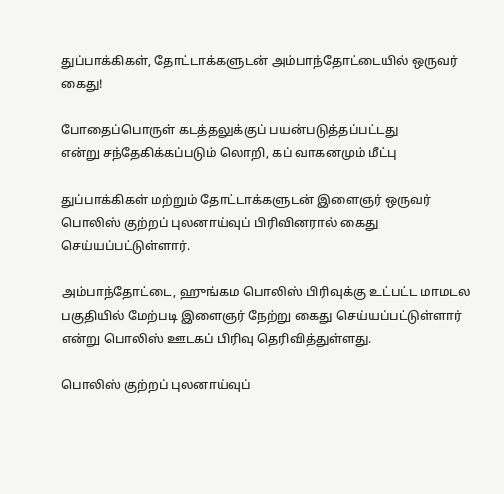துப்பாக்கிகள், தோட்டாக்களுடன் அம்பாந்தோட்டையில் ஒருவர் கைது!

போதைப்பொருள் கடத்தலுக்குப் பயன்படுத்தப்பட்டது
என்று சந்தேகிக்கப்படும் லொறி, கப் வாகனமும் மீட்பு

துப்பாக்கிகள் மற்றும் தோட்டாக்களுடன் இளைஞர் ஒருவர் பொலிஸ் குற்றப் புலனாய்வுப் பிரிவினரால் கைது செய்யப்பட்டுள்ளார்.

அம்பாந்தோட்டை, ஹுங்கம பொலிஸ் பிரிவுக்கு உட்பட்ட மாமடல பகுதியில் மேற்படி இளைஞர் நேற்று கைது செய்யப்பட்டுள்ளார் என்று பொலிஸ் ஊடகப் பிரிவு தெரிவித்துள்ளது.

பொலிஸ் குற்றப் புலனாய்வுப்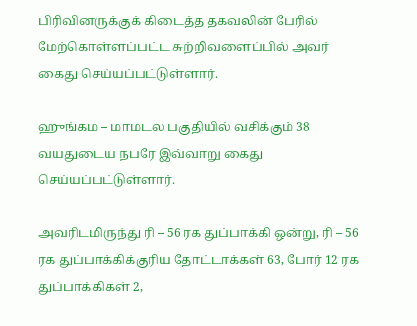பிரிவினருக்குக் கிடைத்த தகவலின் பேரில் மேற்கொள்ளப்பட்ட சுற்றிவளைப்பில் அவர் கைது செய்யப்பட்டுள்ளார்.

ஹுங்கம – மாமடல பகுதியில் வசிக்கும் 38 வயதுடைய நபரே இவ்வாறு கைது செய்யப்பட்டுள்ளார்.

அவரிடமிருந்து ரி – 56 ரக துப்பாக்கி ஒன்று, ரி – 56 ரக துப்பாக்கிக்குரிய தோட்டாக்கள் 63, போர் 12 ரக துப்பாக்கிகள் 2,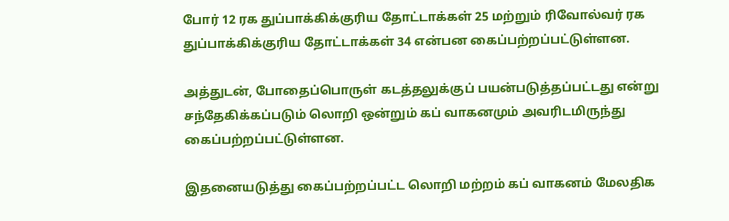போர் 12 ரக துப்பாக்கிக்குரிய தோட்டாக்கள் 25 மற்றும் ரிவோல்வர் ரக துப்பாக்கிக்குரிய தோட்டாக்கள் 34 என்பன கைப்பற்றப்பட்டுள்ளன.

அத்துடன், போதைப்பொருள் கடத்தலுக்குப் பயன்படுத்தப்பட்டது என்று சந்தேகிக்கப்படும் லொறி ஒன்றும் கப் வாகனமும் அவரிடமிருந்து கைப்பற்றப்பட்டுள்ளன.

இதனையடுத்து கைப்பற்றப்பட்ட லொறி மற்றம் கப் வாகனம் மேலதிக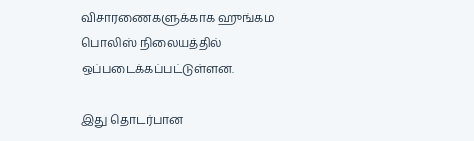விசாரணைகளுக்காக ஹுங்கம பொலிஸ் நிலையத்தில் ஒப்படைக்கப்பட்டுள்ளன.

இது தொடர்பான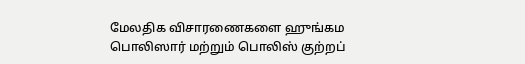மேலதிக விசாரணைகளை ஹுங்கம பொலிஸார் மற்றும் பொலிஸ் குற்றப்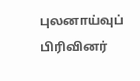புலனாய்வுப் பிரிவினர்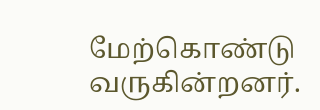மேற்கொண்டு வருகின்றனர்.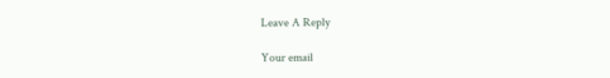Leave A Reply

Your email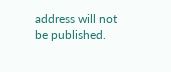address will not be published.